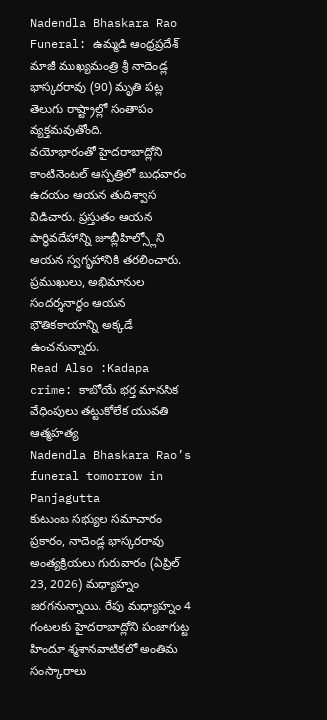Nadendla Bhaskara Rao Funeral: ఉమ్మడి ఆంధ్రప్రదేశ్ మాజీ ముఖ్యమంత్రి శ్రీ నాదెండ్ల భాస్కరరావు (90) మృతి పట్ల తెలుగు రాష్ట్రాల్లో సంతాపం వ్యక్తమవుతోంది.
వయోభారంతో హైదరాబాద్లోని కాంటినెంటల్ ఆస్పత్రిలో బుధవారం ఉదయం ఆయన తుదిశ్వాస విడిచారు. ప్రస్తుతం ఆయన పార్థివదేహాన్ని జూబ్లీహిల్స్లోని ఆయన స్వగృహానికి తరలించారు. ప్రముఖులు, అభిమానుల సందర్శనార్థం ఆయన భౌతికకాయాన్ని అక్కడే ఉంచనున్నారు.
Read Also :Kadapa crime: కాబోయే భర్త మానసిక వేధింపులు తట్టుకోలేక యువతి ఆత్మహత్య
Nadendla Bhaskara Rao’s funeral tomorrow in Panjagutta
కుటుంబ సభ్యుల సమాచారం ప్రకారం, నాదెండ్ల భాస్కరరావు అంత్యక్రియలు గురువారం (ఏప్రిల్ 23, 2026) మధ్యాహ్నం జరగనున్నాయి. రేపు మధ్యాహ్నం 4 గంటలకు హైదరాబాద్లోని పంజాగుట్ట హిందూ శ్మశానవాటికలో అంతిమ సంస్కారాలు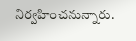నిర్వహించనున్నారు.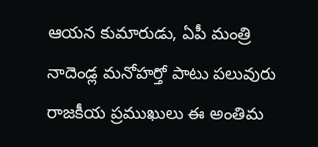ఆయన కుమారుడు, ఏపీ మంత్రి నాదెండ్ల మనోహర్తో పాటు పలువురు రాజకీయ ప్రముఖులు ఈ అంతిమ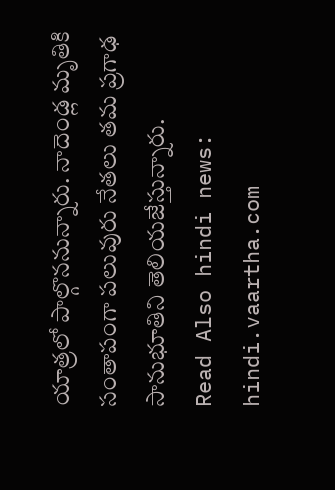యాత్రలో పాల్గొననున్నారు. నాదెండ్ల మృతికి సంతాపంగా పలువురు నేతలు తమ ప్రగాఢ సానుభూతిని తెలియజేస్తున్నారు.
Read Also hindi news: hindi.vaartha.com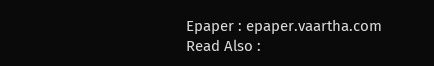Epaper : epaper.vaartha.com
Read Also :